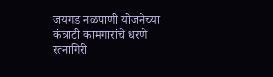जयगड नळपाणी योजनेच्या कंत्राटी कामगारांचे धरणे
रत्नागिरी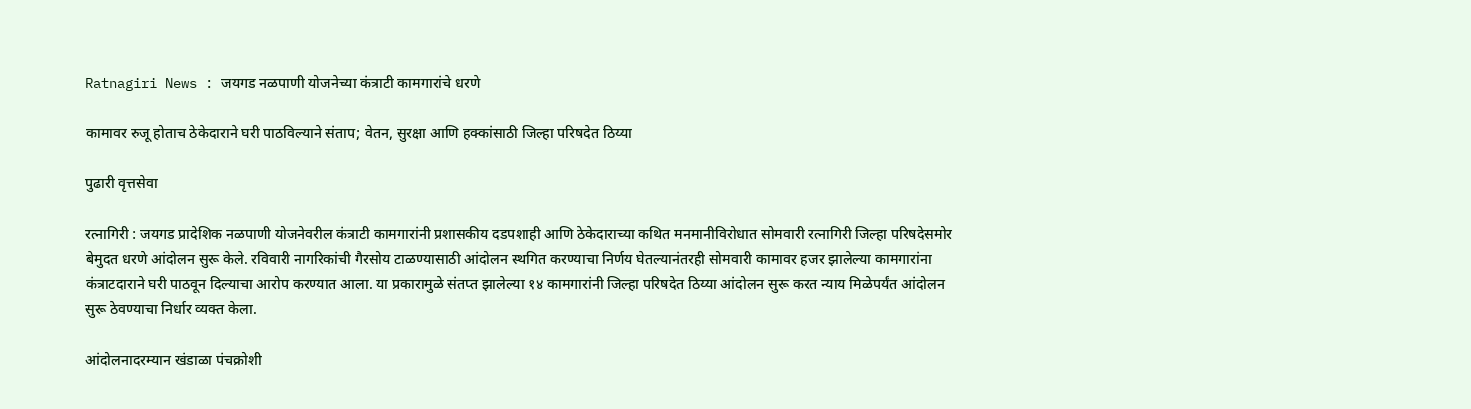Ratnagiri News : जयगड नळपाणी योजनेच्या कंत्राटी कामगारांचे धरणे

कामावर रुजू होताच ठेकेदाराने घरी पाठविल्याने संताप; वेतन, सुरक्षा आणि हक्कांसाठी जिल्हा परिषदेत ठिय्या

पुढारी वृत्तसेवा

रत्‍नागिरी : जयगड प्रादेशिक नळपाणी योजनेवरील कंत्राटी कामगारांनी प्रशासकीय दडपशाही आणि ठेकेदाराच्या कथित मनमानीविरोधात सोमवारी रत्नागिरी जिल्हा परिषदेसमोर बेमुदत धरणे आंदोलन सुरू केले. रविवारी नागरिकांची गैरसोय टाळण्यासाठी आंदोलन स्थगित करण्याचा निर्णय घेतल्यानंतरही सोमवारी कामावर हजर झालेल्या कामगारांना कंत्राटदाराने घरी पाठवून दिल्याचा आरोप करण्यात आला. या प्रकारामुळे संतप्त झालेल्या १४ कामगारांनी जिल्हा परिषदेत ठिय्या आंदोलन सुरू करत न्याय मिळेपर्यंत आंदोलन सुरू ठेवण्याचा निर्धार व्यक्त केला.

आंदोलनादरम्यान खंडाळा पंचक्रोशी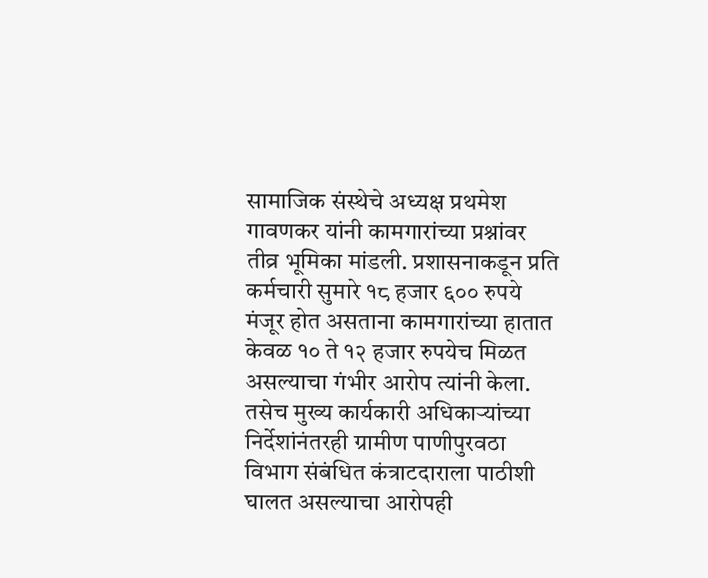सामाजिक संस्थेचे अध्यक्ष प्रथमेश गावणकर यांनी कामगारांच्या प्रश्नांवर तीव्र भूमिका मांडली. प्रशासनाकडून प्रति कर्मचारी सुमारे १८ हजार ६०० रुपये मंजूर होत असताना कामगारांच्या हातात केवळ १० ते १२ हजार रुपयेच मिळत असल्याचा गंभीर आरोप त्यांनी केला. तसेच मुख्य कार्यकारी अधिकाऱ्यांच्या निर्देशांनंतरही ग्रामीण पाणीपुरवठा विभाग संबंधित कंत्राटदाराला पाठीशी घालत असल्याचा आरोपही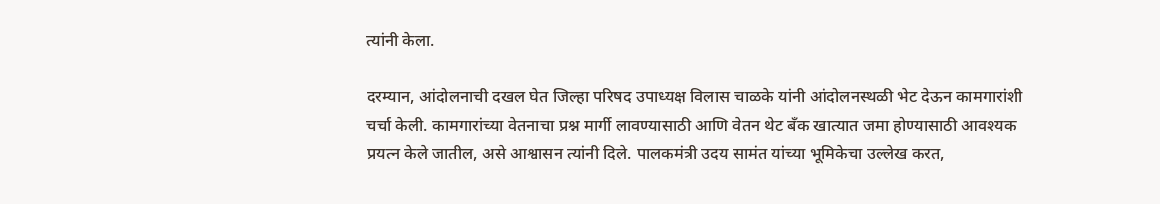त्यांनी केला.

दरम्यान, आंदोलनाची दखल घेत जिल्हा परिषद उपाध्यक्ष विलास चाळके यांनी आंदोलनस्थळी भेट देऊन कामगारांशी चर्चा केली. कामगारांच्या वेतनाचा प्रश्न मार्गी लावण्यासाठी आणि वेतन थेट बँक खात्यात जमा होण्यासाठी आवश्यक प्रयत्न केले जातील, असे आश्वासन त्यांनी दिले. पालकमंत्री उदय सामंत यांच्या भूमिकेचा उल्लेख करत,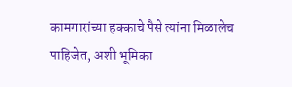कामगारांच्या हक्काचे पैसे त्यांना मिळालेच पाहिजेत, अशी भूमिका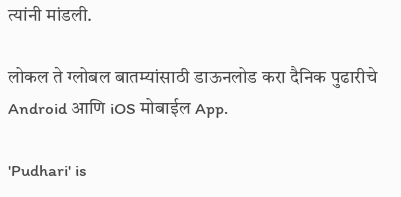त्यांनी मांडली.

लोकल ते ग्लोबल बातम्यांसाठी डाऊनलोड करा दैनिक पुढारीचे Android आणि iOS मोबाईल App.

'Pudhari' is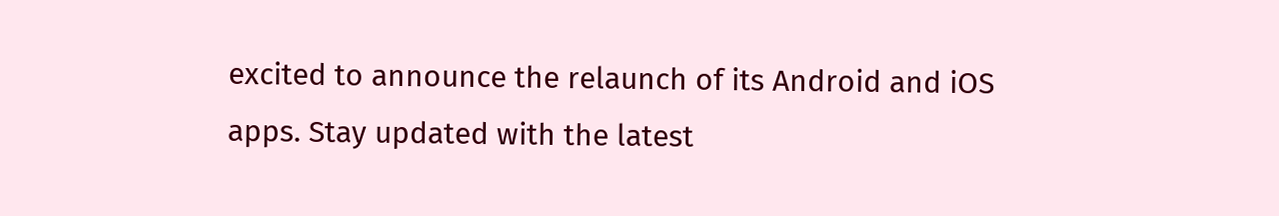excited to announce the relaunch of its Android and iOS apps. Stay updated with the latest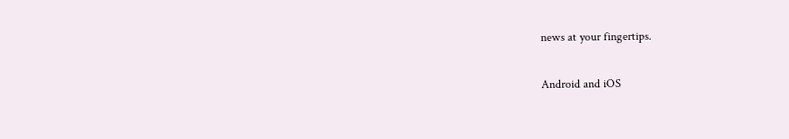news at your fingertips.

Android and iOS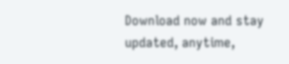Download now and stay updated, anytime,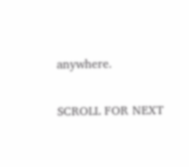anywhere.

SCROLL FOR NEXT